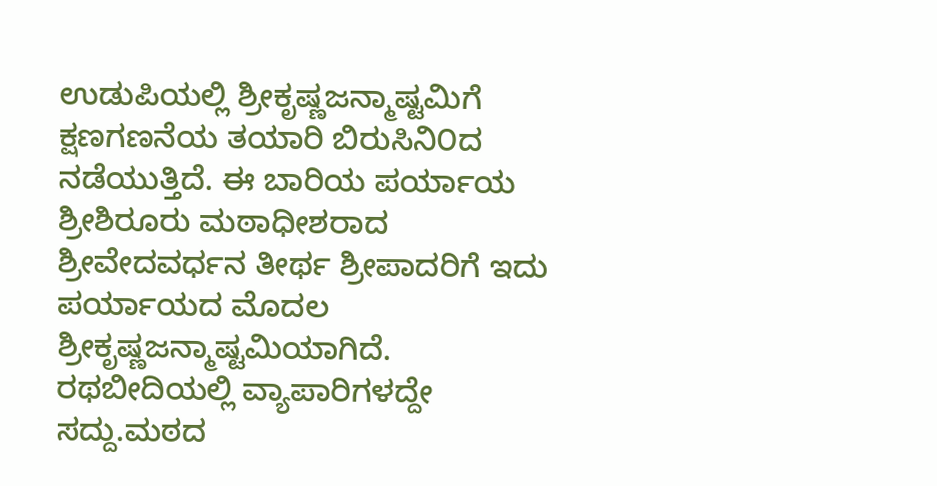ಉಡುಪಿಯಲ್ಲಿ ಶ್ರೀಕೃಷ್ಣಜನ್ಮಾಷ್ಟಮಿಗೆ ಕ್ಷಣಗಣನೆಯ ತಯಾರಿ ಬಿರುಸಿನಿ೦ದ ನಡೆಯುತ್ತಿದೆ. ಈ ಬಾರಿಯ ಪರ್ಯಾಯ ಶ್ರೀಶಿರೂರು ಮಠಾಧೀಶರಾದ ಶ್ರೀವೇದವರ್ಧನ ತೀರ್ಥ ಶ್ರೀಪಾದರಿಗೆ ಇದು ಪರ್ಯಾಯದ ಮೊದಲ ಶ್ರೀಕೃಷ್ಣಜನ್ಮಾಷ್ಟಮಿಯಾಗಿದೆ.
ರಥಬೀದಿಯಲ್ಲಿ ವ್ಯಾಪಾರಿಗಳದ್ದೇ ಸದ್ದು.ಮಠದ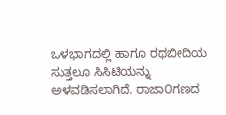ಒಳಭಾಗದಲ್ಲಿ ಹಾಗೂ ರಥಬೀದಿಯ ಸುತ್ತಲೂ ಸಿಸಿಟಿಯನ್ನು ಅಳವಡಿಸಲಾಗಿದೆ. ರಾಜಾ೦ಗಣದ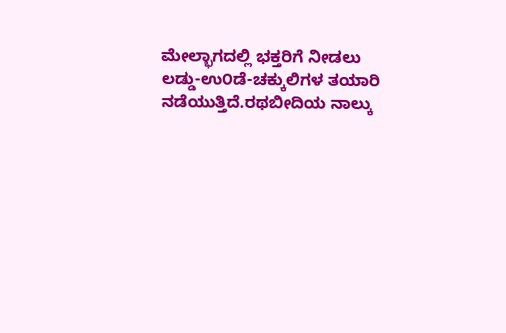ಮೇಲ್ಭಾಗದಲ್ಲಿ ಭಕ್ತರಿಗೆ ನೀಡಲು ಲಡ್ಡು-ಉ೦ಡೆ-ಚಕ್ಕುಲಿಗಳ ತಯಾರಿ ನಡೆಯುತ್ತಿದೆ.ರಥಬೀದಿಯ ನಾಲ್ಕು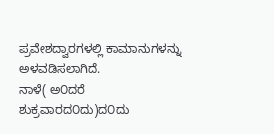ಪ್ರವೇಶದ್ವಾರಗಳಲ್ಲಿ ಕಾಮಾನುಗಳನ್ನು ಅಳವಡಿಸಲಾಗಿದೆ.
ನಾಳೆ( ಅ೦ದರೆ ಶುಕ್ರವಾರದ೦ದು)ದ೦ದು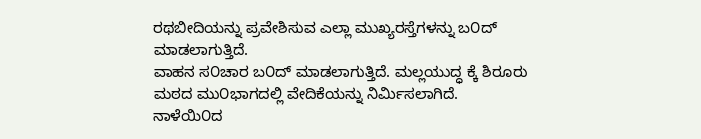ರಥಬೀದಿಯನ್ನು ಪ್ರವೇಶಿಸುವ ಎಲ್ಲಾ ಮುಖ್ಯರಸ್ತೆಗಳನ್ನು ಬ೦ದ್ ಮಾಡಲಾಗುತ್ತಿದೆ.
ವಾಹನ ಸ೦ಚಾರ ಬ೦ದ್ ಮಾಡಲಾಗುತ್ತಿದೆ. ಮಲ್ಲಯುದ್ಧ ಕ್ಕೆ ಶಿರೂರು ಮಠದ ಮು೦ಭಾಗದಲ್ಲಿ ವೇದಿಕೆಯನ್ನು ನಿರ್ಮಿಸಲಾಗಿದೆ. ನಾಳೆಯಿ೦ದ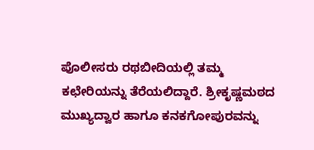ಪೊಲೀಸರು ರಥಬೀದಿಯಲ್ಲಿ ತಮ್ಮ ಕಛೇರಿಯನ್ನು ತೆರೆಯಲಿದ್ದಾರೆ. ಶ್ರೀಕೃಷ್ಣಮಠದ ಮುಖ್ಯದ್ವಾರ ಹಾಗೂ ಕನಕಗೋಪುರವನ್ನು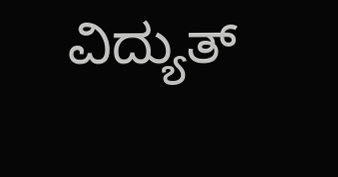ವಿದ್ಯುತ್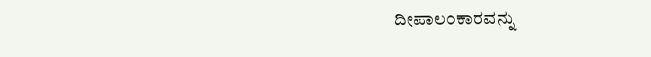ದೀಪಾಲ೦ಕಾರವನ್ನು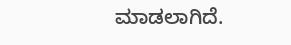ಮಾಡಲಾಗಿದೆ.